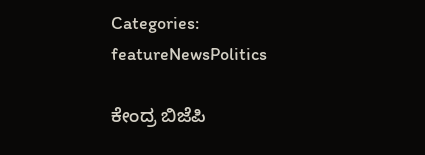Categories: featureNewsPolitics

ಕೇಂದ್ರ ಬಿಜೆಪಿ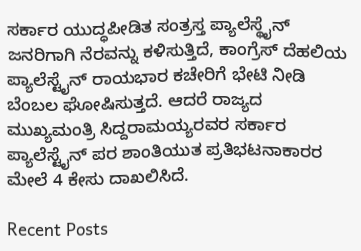ಸರ್ಕಾರ ಯುದ್ಧಪೀಡಿತ ಸಂತ್ರಸ್ತ ಪ್ಯಾಲೆಸ್ಥೈನ್ ಜನರಿಗಾಗಿ ನೆರವನ್ನು ಕಳಿಸುತ್ತಿದೆ, ಕಾಂಗ್ರೆಸ್ ದೆಹಲಿಯ ಪ್ಯಾಲೆಸ್ಟೈನ್ ರಾಯಭಾರ ಕಚೇರಿಗೆ ಭೇಟಿ ನೀಡಿ ಬೆಂಬಲ ಘೋಷಿಸುತ್ತದೆ. ಆದರೆ ರಾಜ್ಯದ ಮುಖ್ಯಮಂತ್ರಿ ಸಿದ್ದರಾಮಯ್ಯರವರ ಸರ್ಕಾರ ಪ್ಯಾಲೆಸ್ಟೈನ್ ಪರ ಶಾಂತಿಯುತ ಪ್ರತಿಭಟನಾಕಾರರ ಮೇಲೆ 4 ಕೇಸು ದಾಖಲಿಸಿದೆ.

Recent Posts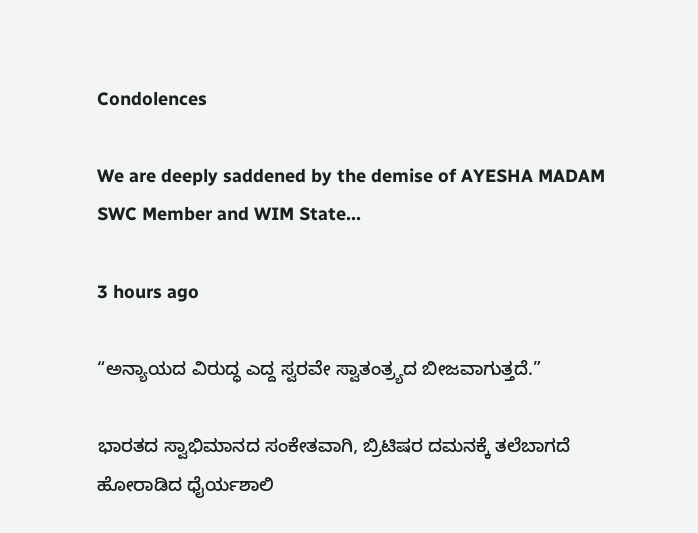Condolences

We are deeply saddened by the demise of AYESHA MADAM SWC Member and WIM State…

3 hours ago

“ಅನ್ಯಾಯದ ವಿರುದ್ಧ ಎದ್ದ ಸ್ವರವೇ ಸ್ವಾತಂತ್ರ್ಯದ ಬೀಜವಾಗುತ್ತದೆ.”

ಭಾರತದ ಸ್ವಾಭಿಮಾನದ ಸಂಕೇತವಾಗಿ, ಬ್ರಿಟಿಷರ ದಮನಕ್ಕೆ ತಲೆಬಾಗದೆ ಹೋರಾಡಿದ ಧೈರ್ಯಶಾಲಿ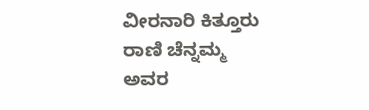ವೀರನಾರಿ ಕಿತ್ತೂರು ರಾಣಿ ಚೆನ್ನಮ್ಮ ಅವರ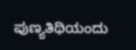ಪುಣ್ಯತಿಥಿಯಂದು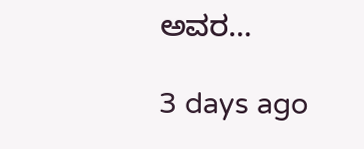ಅವರ…

3 days ago